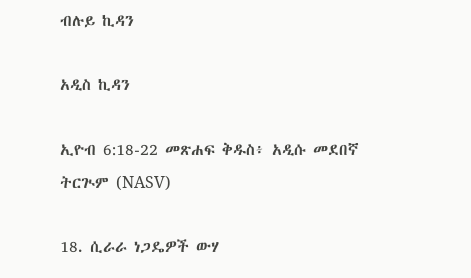ብሉይ ኪዳን

አዲስ ኪዳን

ኢዮብ 6:18-22 መጽሐፍ ቅዱስ፥ አዲሱ መደበኛ ትርጒም (NASV)

18. ሲራራ ነጋዴዎች ውሃ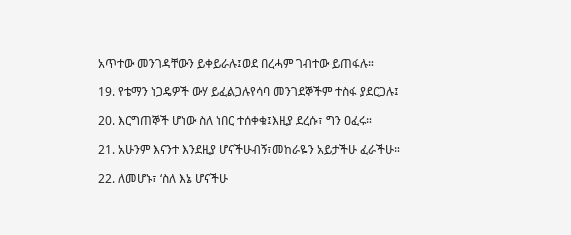አጥተው መንገዳቸውን ይቀይራሉ፤ወደ በረሓም ገብተው ይጠፋሉ።

19. የቴማን ነጋዴዎች ውሃ ይፈልጋሉየሳባ መንገደኞችም ተስፋ ያደርጋሉ፤

20. እርግጠኞች ሆነው ስለ ነበር ተሰቀቁ፤እዚያ ደረሱ፣ ግን ዐፈሩ።

21. አሁንም እናንተ እንደዚያ ሆናችሁብኝ፣መከራዬን አይታችሁ ፈራችሁ።

22. ለመሆኑ፣ ‘ስለ እኔ ሆናችሁ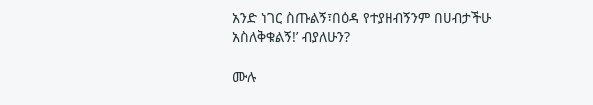አንድ ነገር ስጡልኝ፣በዕዳ የተያዘብኝንም በሀብታችሁ አስለቅቁልኝ!’ ብያለሁን?

ሙሉ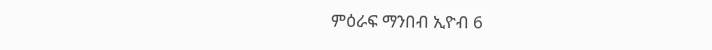ምዕራፍ ማንበብ ኢዮብ 6